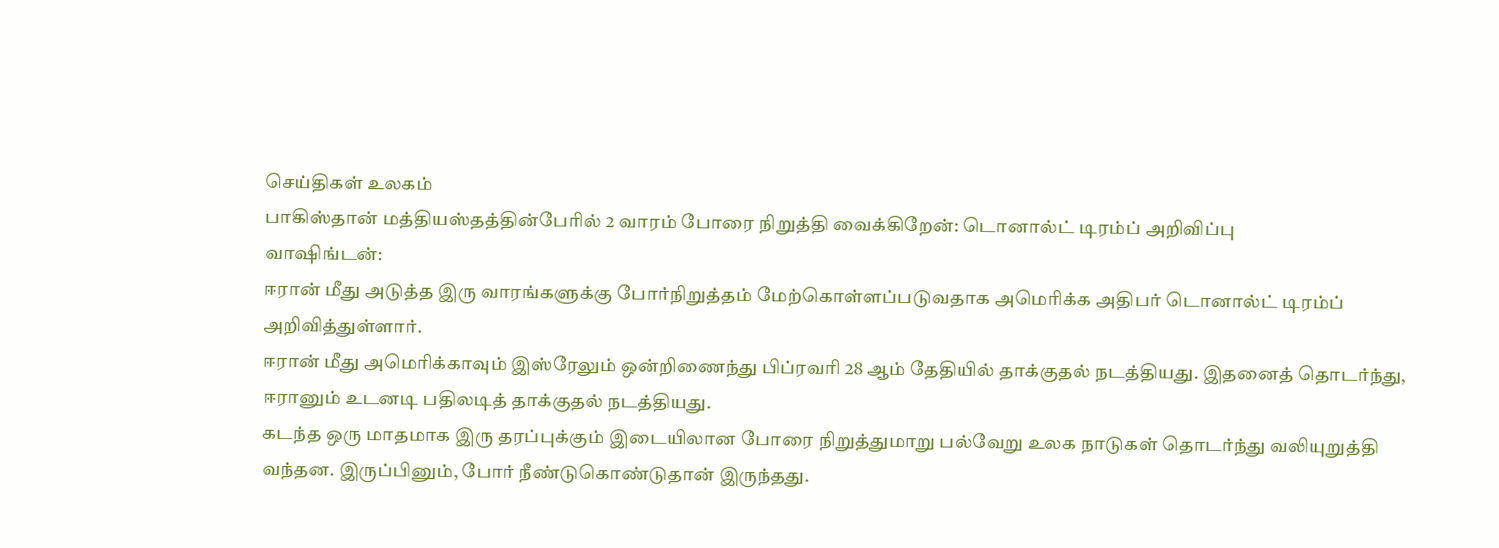செய்திகள் உலகம்
பாகிஸ்தான் மத்தியஸ்தத்தின்பேரில் 2 வாரம் போரை நிறுத்தி வைக்கிறேன்: டொனால்ட் டிரம்ப் அறிவிப்பு
வாஷிங்டன்:
ஈரான் மீது அடுத்த இரு வாரங்களுக்கு போர்நிறுத்தம் மேற்கொள்ளப்படுவதாக அமெரிக்க அதிபர் டொனால்ட் டிரம்ப் அறிவித்துள்ளார்.
ஈரான் மீது அமெரிக்காவும் இஸ்ரேலும் ஒன்றிணைந்து பிப்ரவரி 28 ஆம் தேதியில் தாக்குதல் நடத்தியது. இதனைத் தொடர்ந்து, ஈரானும் உடனடி பதிலடித் தாக்குதல் நடத்தியது.
கடந்த ஒரு மாதமாக இரு தரப்புக்கும் இடையிலான போரை நிறுத்துமாறு பல்வேறு உலக நாடுகள் தொடர்ந்து வலியுறுத்தி வந்தன. இருப்பினும், போர் நீண்டுகொண்டுதான் இருந்தது.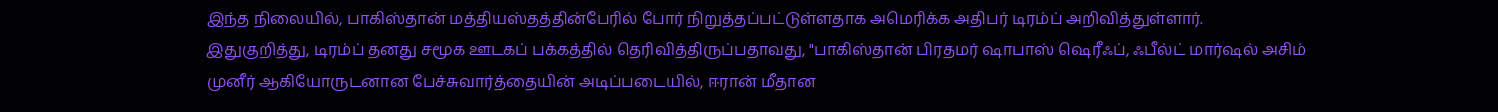இந்த நிலையில், பாகிஸ்தான் மத்தியஸ்தத்தின்பேரில் போர் நிறுத்தப்பட்டுள்ளதாக அமெரிக்க அதிபர் டிரம்ப் அறிவித்துள்ளார்.
இதுகுறித்து, டிரம்ப் தனது சமூக ஊடகப் பக்கத்தில் தெரிவித்திருப்பதாவது, "பாகிஸ்தான் பிரதமர் ஷாபாஸ் ஷெரீஃப், ஃபீல்ட் மார்ஷல் அசிம் முனீர் ஆகியோருடனான பேச்சுவார்த்தையின் அடிப்படையில், ஈரான் மீதான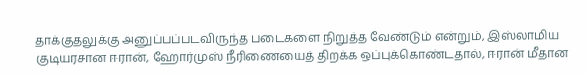தாக்குதலுக்கு அனுப்பப்படவிருந்த படைகளை நிறுத்த வேண்டும் என்றும், இஸ்லாமிய குடியரசான ஈரான், ஹோர்முஸ் நீரிணையைத் திறக்க ஒப்புக்கொண்டதால், ஈரான் மீதான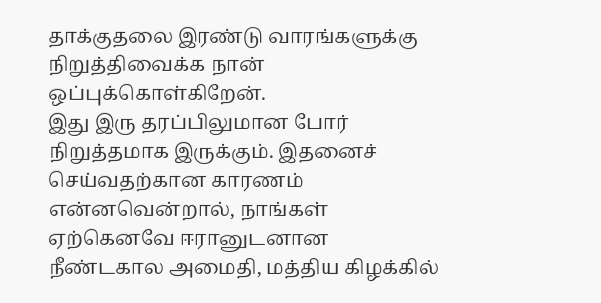தாக்குதலை இரண்டு வாரங்களுக்கு நிறுத்திவைக்க நான் ஒப்புக்கொள்கிறேன்.
இது இரு தரப்பிலுமான போர் நிறுத்தமாக இருக்கும். இதனைச் செய்வதற்கான காரணம் என்னவென்றால், நாங்கள் ஏற்கெனவே ஈரானுடனான நீண்டகால அமைதி, மத்திய கிழக்கில்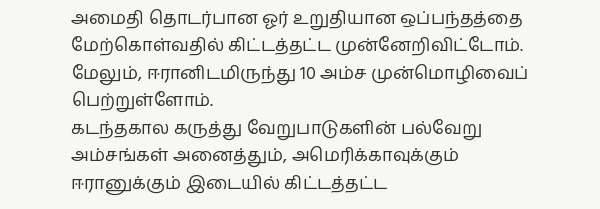அமைதி தொடர்பான ஓர் உறுதியான ஒப்பந்தத்தை மேற்கொள்வதில் கிட்டத்தட்ட முன்னேறிவிட்டோம். மேலும், ஈரானிடமிருந்து 10 அம்ச முன்மொழிவைப் பெற்றுள்ளோம்.
கடந்தகால கருத்து வேறுபாடுகளின் பல்வேறு அம்சங்கள் அனைத்தும், அமெரிக்காவுக்கும் ஈரானுக்கும் இடையில் கிட்டத்தட்ட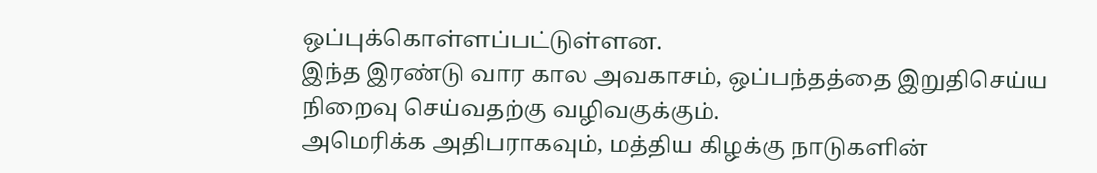ஒப்புக்கொள்ளப்பட்டுள்ளன.
இந்த இரண்டு வார கால அவகாசம், ஒப்பந்தத்தை இறுதிசெய்ய நிறைவு செய்வதற்கு வழிவகுக்கும்.
அமெரிக்க அதிபராகவும், மத்திய கிழக்கு நாடுகளின்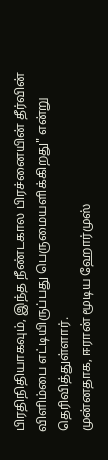பிரதிநிதியாகவும், இந்த நீண்டகால பிரச்னையின் தீர்வின் விளிம்பை எட்டியிருப்பது பெருமையளிக்கிறது" என்று தெரிவித்துள்ளார்.
முன்னதாக, ஈரான் மூடிய ஹோர்முஸ்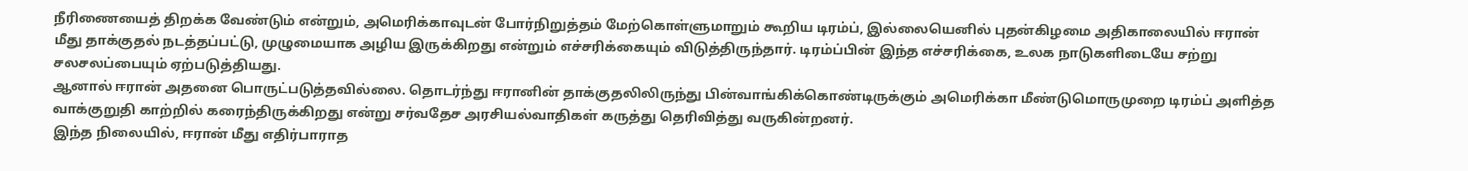நீரிணையைத் திறக்க வேண்டும் என்றும், அமெரிக்காவுடன் போர்நிறுத்தம் மேற்கொள்ளுமாறும் கூறிய டிரம்ப், இல்லையெனில் புதன்கிழமை அதிகாலையில் ஈரான் மீது தாக்குதல் நடத்தப்பட்டு, முழுமையாக அழிய இருக்கிறது என்றும் எச்சரிக்கையும் விடுத்திருந்தார். டிரம்ப்பின் இந்த எச்சரிக்கை, உலக நாடுகளிடையே சற்று சலசலப்பையும் ஏற்படுத்தியது.
ஆனால் ஈரான் அதனை பொருட்படுத்தவில்லை. தொடர்ந்து ஈரானின் தாக்குதலிலிருந்து பின்வாங்கிக்கொண்டிருக்கும் அமெரிக்கா மீண்டுமொருமுறை டிரம்ப் அளித்த வாக்குறுதி காற்றில் கரைந்திருக்கிறது என்று சர்வதேச அரசியல்வாதிகள் கருத்து தெரிவித்து வருகின்றனர்.
இந்த நிலையில், ஈரான் மீது எதிர்பாராத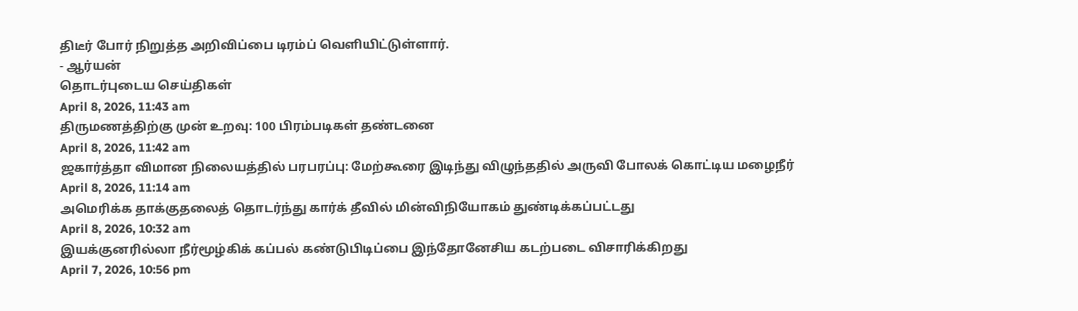திடீர் போர் நிறுத்த அறிவிப்பை டிரம்ப் வெளியிட்டுள்ளார்.
- ஆர்யன்
தொடர்புடைய செய்திகள்
April 8, 2026, 11:43 am
திருமணத்திற்கு முன் உறவு: 100 பிரம்படிகள் தண்டனை
April 8, 2026, 11:42 am
ஜகார்த்தா விமான நிலையத்தில் பரபரப்பு: மேற்கூரை இடிந்து விழுந்ததில் அருவி போலக் கொட்டிய மழைநீர்
April 8, 2026, 11:14 am
அமெரிக்க தாக்குதலைத் தொடர்ந்து கார்க் தீவில் மின்விநியோகம் துண்டிக்கப்பட்டது
April 8, 2026, 10:32 am
இயக்குனரில்லா நீர்மூழ்கிக் கப்பல் கண்டுபிடிப்பை இந்தோனேசிய கடற்படை விசாரிக்கிறது
April 7, 2026, 10:56 pm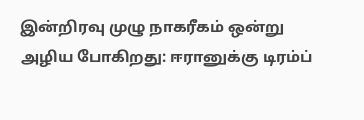இன்றிரவு முழு நாகரீகம் ஒன்று அழிய போகிறது: ஈரானுக்கு டிரம்ப்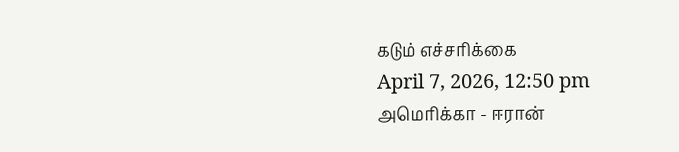கடும் எச்சரிக்கை
April 7, 2026, 12:50 pm
அமெரிக்கா - ஈரான்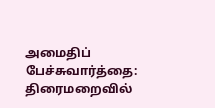அமைதிப் பேச்சுவார்த்தை: திரைமறைவில்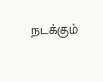நடக்கும்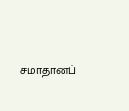சமாதானப்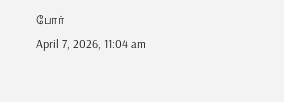போர்
April 7, 2026, 11:04 am